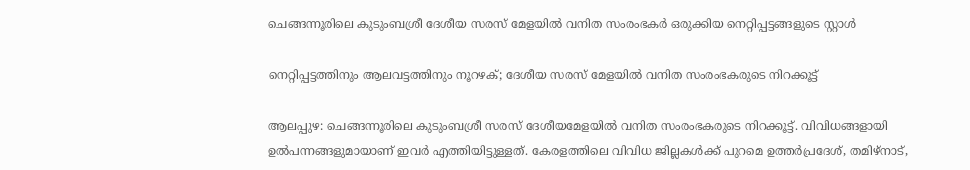ചെങ്ങന്നൂരിലെ കുടുംബശ്രീ ദേശീയ സരസ് മേളയിൽ വനിത സംരംഭകർ ഒരുക്കിയ നെറ്റിപ്പട്ടങ്ങളുടെ സ്റ്റാൾ

നെറ്റിപ്പട്ടത്തിനും ആലവട്ടത്തിനും നൂറഴക്; ദേശീയ സരസ് മേളയിൽ വനിത സംരംഭകരുടെ നിറക്കൂട്ട്

ആലപ്പുഴ: ചെങ്ങന്നൂരിലെ കുടുംബശ്രീ സരസ് ദേശീയമേളയിൽ വനിത സംരംഭകരുടെ നിറക്കൂട്ട്. വിവിധങ്ങളായി ഉൽപന്നങ്ങളുമായാണ് ഇവർ എത്തിയിട്ടുള്ളത്. കേരളത്തിലെ വിവിധ ജില്ലകൾക്ക് പുറമെ ഉത്തർപ്രദേശ്, തമിഴ്‌നാട്,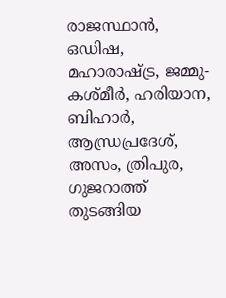രാജസ്ഥാൻ, ഒഡിഷ, മഹാരാഷ്ട്ര, ജമ്മു-കശ്മീർ, ഹരിയാന, ബിഹാർ, ആന്ധ്രപ്രദേശ്, അസം, ത്രിപുര, ഗുജറാത്ത് തുടങ്ങിയ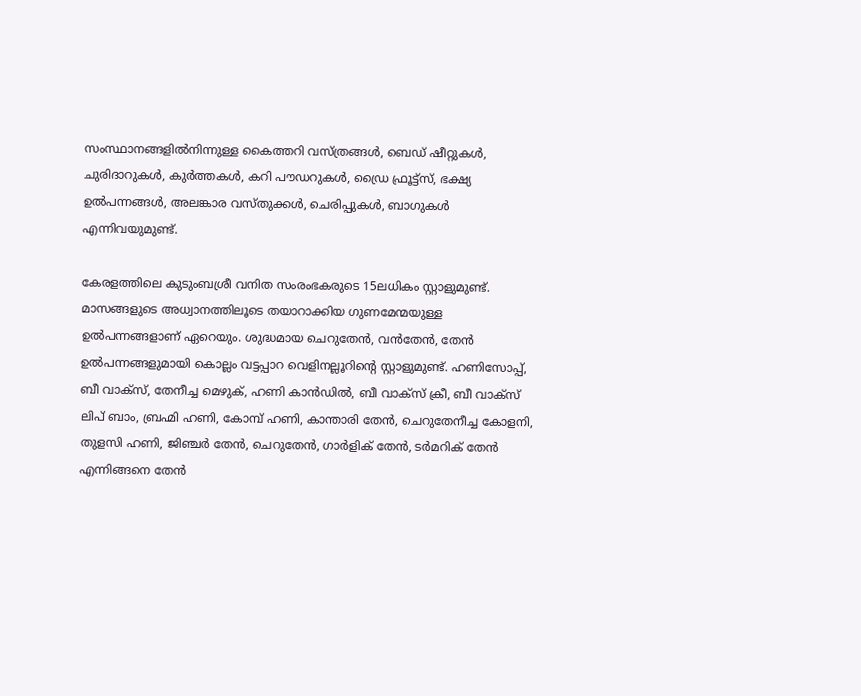സംസ്ഥാനങ്ങളിൽനിന്നുള്ള കൈത്തറി വസ്ത്രങ്ങൾ, ബെഡ് ഷീറ്റുകൾ, ചുരിദാറുകൾ, കുർത്തകൾ, കറി പൗഡറുകൾ, ഡ്രൈ ഫ്രൂട്ട്സ്, ഭക്ഷ്യ ഉൽപന്നങ്ങൾ, അലങ്കാര വസ്തുക്കൾ, ചെരിപ്പുകൾ, ബാഗുകൾ എന്നിവയുമുണ്ട്.

കേരളത്തിലെ കുടുംബശ്രീ വനിത സംരംഭകരുടെ 15ലധികം സ്റ്റാളുമുണ്ട്. മാസങ്ങളുടെ അധ്വാനത്തിലൂടെ തയാറാക്കിയ ഗുണമേന്മയുള്ള ഉൽപന്നങ്ങളാണ് ഏറെയും. ശുദ്ധമായ ചെറുതേൻ, വൻതേൻ, തേൻ ഉൽപന്നങ്ങളുമായി കൊല്ലം വട്ടപ്പാറ വെളിനല്ലൂറിന്റെ സ്റ്റാളുമുണ്ട്. ഹണിസോപ്പ്, ബീ വാക്സ്, തേനീച്ച മെഴുക്, ഹണി കാൻഡിൽ, ബീ വാക്സ് ക്രീ, ബീ വാക്സ് ലിപ് ബാം, ബ്രഹ്മി ഹണി, കോമ്പ് ഹണി, കാന്താരി തേൻ, ചെറുതേനീച്ച കോളനി, തുളസി ഹണി, ജിഞ്ചർ തേൻ, ചെറുതേൻ, ഗാർളിക് തേൻ, ടർമറിക് തേൻ എന്നിങ്ങനെ തേൻ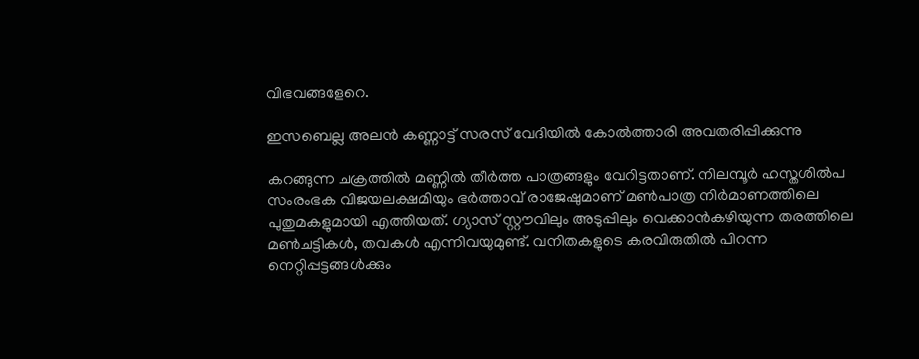വിഭവങ്ങളേറെ.

ഇസബെല്ല അലൻ കണ്ണാട്ട് സരസ് വേദിയിൽ കോൽത്താരി അവതരിപ്പിക്കുന്നു

കറങ്ങുന്ന ചക്രത്തിൽ മണ്ണിൽ തീർത്ത പാത്രങ്ങളും വേറിട്ടതാണ്. നിലമ്പൂർ ഹസ്തശിൽപ സംരംഭക വിജയലക്ഷമിയും ഭർത്താവ് രാജേഷുമാണ് മൺപാത്ര നിർമാണത്തിലെ പുതുമകളുമായി എത്തിയത്. ഗ്യാസ് സ്റ്റൗവിലും അടുപ്പിലും വെക്കാൻകഴിയുന്ന തരത്തിലെ മൺചട്ടികൾ, തവകൾ എന്നിവയുമുണ്ട്. വനിതകളുടെ കരവിരുതിൽ പിറന്ന നെറ്റിപ്പട്ടങ്ങൾക്കും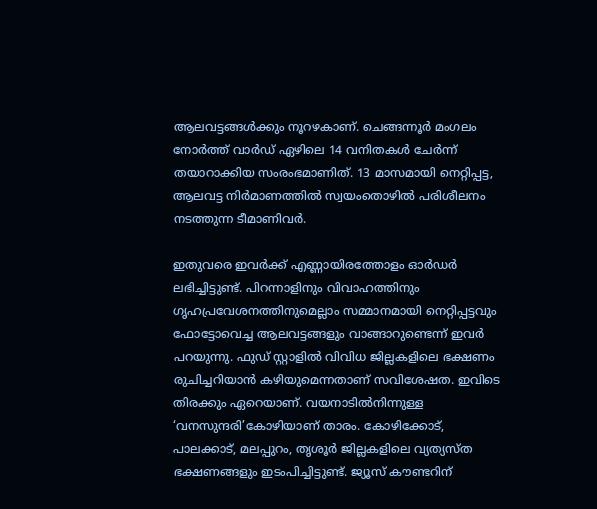ആലവട്ടങ്ങൾക്കും നൂറഴകാണ്. ചെങ്ങന്നൂർ മംഗലം നോർത്ത് വാർഡ് ഏഴിലെ 14 വനിതകൾ ചേർന്ന് തയാറാക്കിയ സംരംഭമാണിത്. 13 മാസമായി നെറ്റിപ്പട്ട, ആലവട്ട നിർമാണത്തിൽ സ്വയംതൊഴിൽ പരിശീലനം നടത്തുന്ന ടീമാണിവർ.

ഇതുവരെ ഇവർക്ക് എണ്ണായിരത്തോളം ഓർഡർ ലഭിച്ചിട്ടുണ്ട്. പിറന്നാളിനും വിവാഹത്തിനും ഗൃഹപ്രവേശനത്തിനുമെല്ലാം സമ്മാനമായി നെറ്റിപ്പട്ടവും ഫോട്ടോവെച്ച ആലവട്ടങ്ങളും വാങ്ങാറുണ്ടെന്ന് ഇവർ പറയുന്നു. ഫുഡ് സ്റ്റാളിൽ വിവിധ ജില്ലകളിലെ ഭക്ഷണം രുചിച്ചറിയാൻ കഴിയുമെന്നതാണ് സവിശേഷത. ഇവിടെ തിരക്കും ഏറെയാണ്. വയനാടിൽനിന്നുള്ള ‘വനസുന്ദരി’കോഴിയാണ് താരം. കോഴിക്കോട്, പാലക്കാട്, മലപ്പുറം, തൃശൂർ ജില്ലകളിലെ വ്യത്യസ്ത ഭക്ഷണങ്ങളും ഇടംപിച്ചിട്ടുണ്ട്. ജ്യൂസ് കൗണ്ടറിന്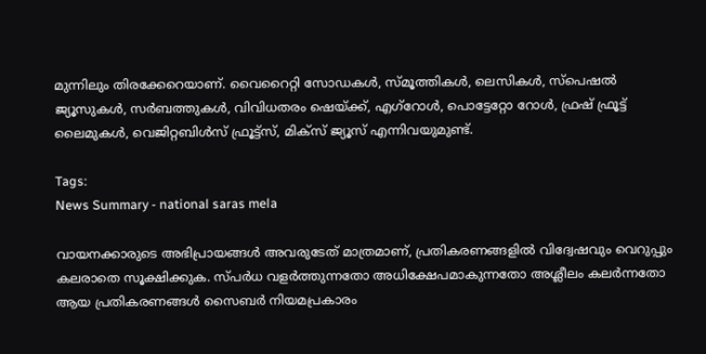മുന്നിലും തിരക്കേറെയാണ്. വൈറൈറ്റി സോഡകൾ, സ്മൂത്തികൾ, ലെസികൾ, സ്പെഷൽ ജ്യൂസുകൾ, സർബത്തുകൾ, വിവിധതരം ഷെയ്ക്ക്, എഗ്റോൾ, പൊട്ടേറ്റോ റോൾ, ഫ്രഷ് ഫ്രൂട്ട് ലൈമുകൾ, വെജിറ്റബിൾസ് ഫ്രൂട്ട്സ്, മിക്സ് ജ്യൂസ് എന്നിവയുമുണ്ട്.

Tags:
News Summary - national saras mela

വായനക്കാരുടെ അഭിപ്രായങ്ങള്‍ അവരുടേത് മാത്രമാണ്, പ്രതികരണങ്ങളിൽ വിദ്വേഷവും വെറുപ്പും കലരാതെ സൂക്ഷിക്കുക. സ്പർധ വളർത്തുന്നതോ അധിക്ഷേപമാകുന്നതോ അശ്ലീലം കലർന്നതോ ആയ പ്രതികരണങ്ങൾ സൈബർ നിയമപ്രകാരം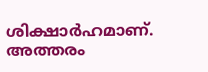ശിക്ഷാർഹമാണ്. അത്തരം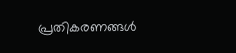പ്രതികരണങ്ങൾ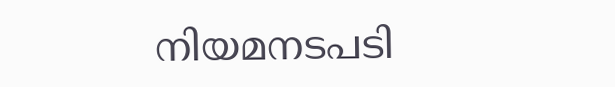നിയമനടപടി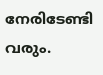നേരിടേണ്ടി വരും.